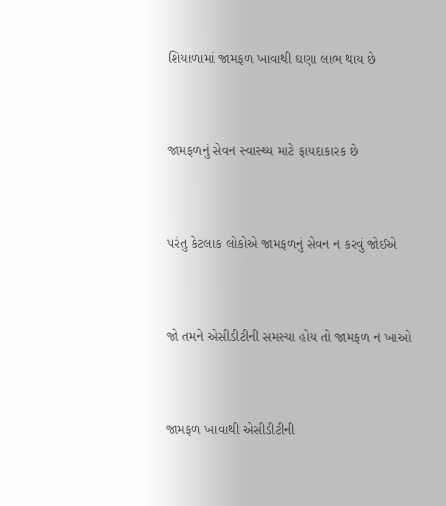શિયાળામાં જામફળ ખાવાથી ઘણા લાભ થાય છે



જામફળનું સેવન સ્વાસ્થ્ય માટે ફાયદાકારક છે



પરંતુ કેટલાક લોકોએ જામફળનું સેવન ન કરવું જોઈએ



જો તમને એસીડીટીની સમસ્યા હોય તો જામફળ ન ખાઓ



જામફળ ખાવાથી એસીડીટીની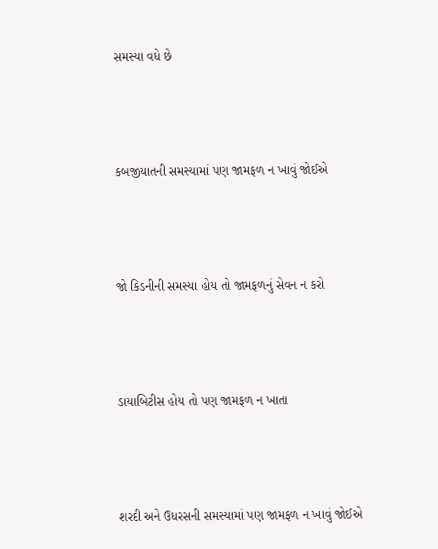સમસ્યા વધે છે



કબજીયાતની સમસ્યામાં પણ જામફળ ન ખાવું જોઈએ



જો કિડનીની સમસ્યા હોય તો જામફળનું સેવન ન કરો



ડાયાબિટીસ હોય તો પણ જામફળ ન ખાતા



શરદી અને ઉધરસની સમસ્યામાં પણ જામફળ ન ખાવું જોઈએ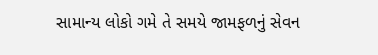સામાન્ય લોકો ગમે તે સમયે જામફળનું સેવન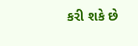કરી શકે છે